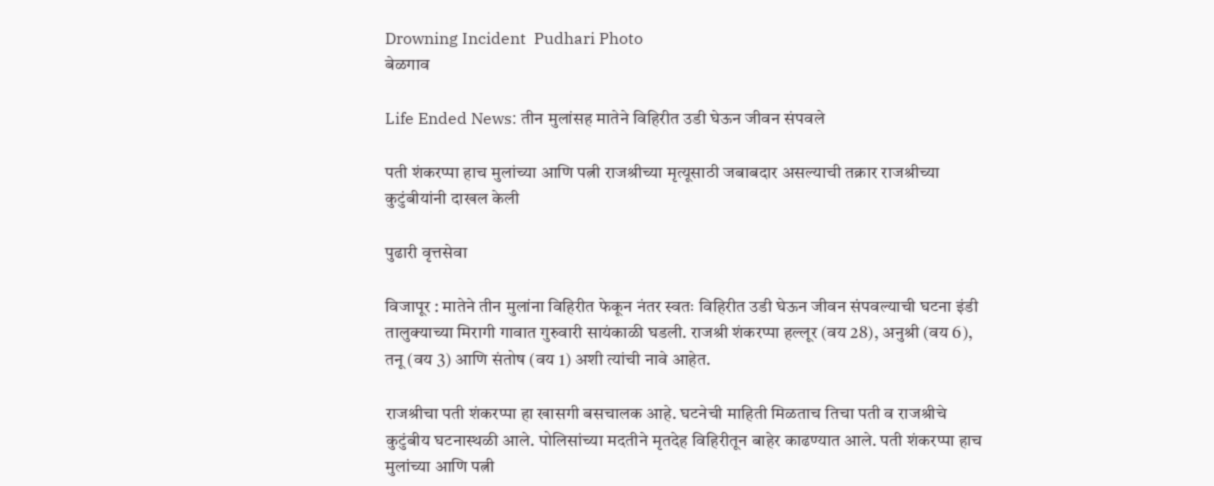Drowning Incident  Pudhari Photo
बेळगाव

Life Ended News: तीन मुलांसह मातेने विहिरीत उडी घेऊन जीवन संपवले

पती शंकरप्पा हाच मुलांच्या आणि पत्नी राजश्रीच्या मृत्यूसाठी जबाबदार असल्याची तक्रार राजश्रीच्या कुटुंबीयांनी दाखल केली

पुढारी वृत्तसेवा

विजापूर : मातेने तीन मुलांना विहिरीत फेकून नंतर स्वतः विहिरीत उडी घेऊन जीवन संपवल्याची घटना इंडी तालुक्याच्या मिरागी गावात गुरुवारी सायंकाळी घडली. राजश्री शंकरप्पा हल्लूर (वय 28), अनुश्री (वय 6), तनू (वय 3) आणि संतोष (वय 1) अशी त्यांची नावे आहेत.

राजश्रीचा पती शंकरप्पा हा खासगी बसचालक आहे. घटनेची माहिती मिळताच तिचा पती व राजश्रीचे कुटुंबीय घटनास्थळी आले. पोलिसांच्या मदतीने मृतदेह विहिरीतून बाहेर काढण्यात आले. पती शंकरप्पा हाच मुलांच्या आणि पत्नी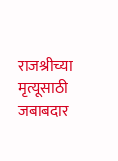राजश्रीच्या मृत्यूसाठी जबाबदार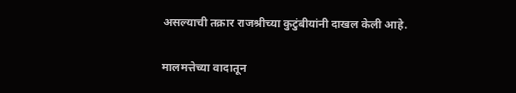असल्याची तक्रार राजश्रीच्या कुटुंबीयांनी दाखल केली आहे.

मालमत्तेच्या वादातून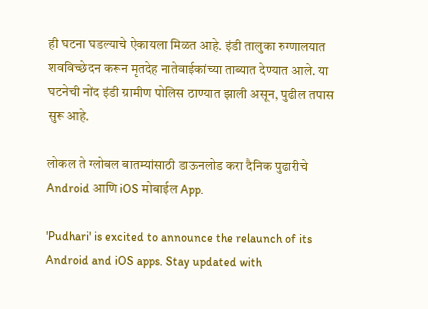ही घटना घडल्याचे ऐकायला मिळत आहे. इंडी तालुका रुग्णालयात शवविच्छेदन करून मृतदेह नातेवाईकांच्या ताब्यात देण्यात आले. या घटनेची नोंद इंडी ग्रामीण पोलिस ठाण्यात झाली असून, पुढील तपास सुरू आहे.

लोकल ते ग्लोबल बातम्यांसाठी डाऊनलोड करा दैनिक पुढारीचे Android आणि iOS मोबाईल App.

'Pudhari' is excited to announce the relaunch of its Android and iOS apps. Stay updated with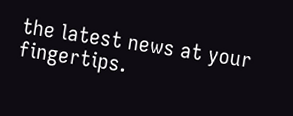the latest news at your fingertips.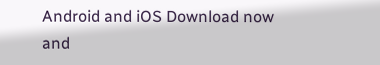Android and iOS Download now and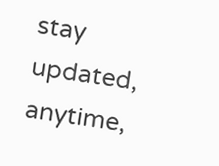stay updated, anytime,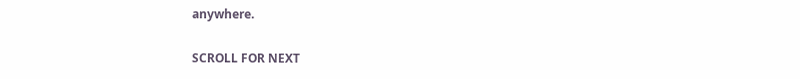anywhere.

SCROLL FOR NEXT